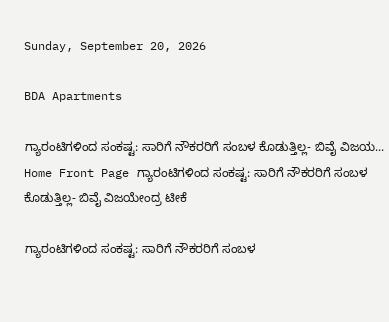Sunday, September 20, 2026

BDA Apartments

ಗ್ಯಾರಂಟಿಗಳಿಂದ ಸಂಕಷ್ಟ: ಸಾರಿಗೆ ನೌಕರರಿಗೆ ಸಂಬಳ ಕೊಡುತ್ತಿಲ್ಲ- ಬಿವೈ ವಿಜಯ...
Home Front Page ಗ್ಯಾರಂಟಿಗಳಿಂದ ಸಂಕಷ್ಟ: ಸಾರಿಗೆ ನೌಕರರಿಗೆ ಸಂಬಳ ಕೊಡುತ್ತಿಲ್ಲ- ಬಿವೈ ವಿಜಯೇಂದ್ರ ಟೀಕೆ

ಗ್ಯಾರಂಟಿಗಳಿಂದ ಸಂಕಷ್ಟ: ಸಾರಿಗೆ ನೌಕರರಿಗೆ ಸಂಬಳ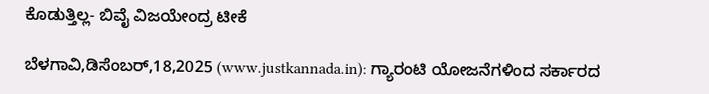ಕೊಡುತ್ತಿಲ್ಲ- ಬಿವೈ ವಿಜಯೇಂದ್ರ ಟೀಕೆ

ಬೆಳಗಾವಿ,ಡಿಸೆಂಬರ್,18,2025 (www.justkannada.in): ಗ್ಯಾರಂಟಿ ಯೋಜನೆಗಳಿಂದ ಸರ್ಕಾರದ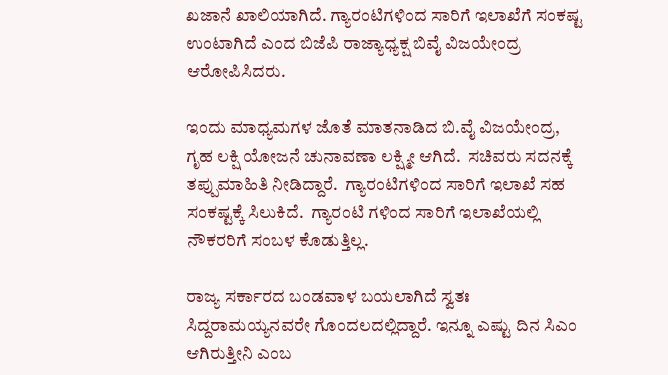ಖಜಾನೆ ಖಾಲಿಯಾಗಿದೆ. ಗ್ಯಾರಂಟಿಗಳಿಂದ ಸಾರಿಗೆ ಇಲಾಖೆಗೆ ಸಂಕಷ್ಟ ಉಂಟಾಗಿದೆ ಎಂದ ಬಿಜೆಪಿ ರಾಜ್ಯಾಧ್ಯಕ್ಷ ಬಿವೈ ವಿಜಯೇಂದ್ರ ಆರೋಪಿಸಿದರು.

ಇಂದು ಮಾಧ್ಯಮಗಳ ಜೊತೆ ಮಾತನಾಡಿದ ಬಿ.ವೈ ವಿಜಯೇಂದ್ರ, ಗೃಹ ಲಕ್ಷಿ ಯೋಜನೆ ಚುನಾವಣಾ ಲಕ್ಷ್ಮೀ ಆಗಿದೆ.  ಸಚಿವರು ಸದನಕ್ಕೆ ತಪ್ಪುಮಾಹಿತಿ ನೀಡಿದ್ದಾರೆ.  ಗ್ಯಾರಂಟಿಗಳಿಂದ ಸಾರಿಗೆ ಇಲಾಖೆ ಸಹ ಸಂಕಷ್ಟಕ್ಕೆ ಸಿಲುಕಿದೆ.  ಗ್ಯಾರಂಟಿ ಗಳಿಂದ ಸಾರಿಗೆ ಇಲಾಖೆಯಲ್ಲಿ ನೌಕರರಿಗೆ ಸಂಬಳ ಕೊಡುತ್ತಿಲ್ಲ.

ರಾಜ್ಯ ಸರ್ಕಾರದ ಬಂಡವಾಳ ಬಯಲಾಗಿದೆ ಸ್ವತಃ  ಸಿದ್ದರಾಮಯ್ಯನವರೇ ಗೊಂದಲದಲ್ಲಿದ್ದಾರೆ. ಇನ್ನೂ ಎಷ್ಟು ದಿನ ಸಿಎಂ ಆಗಿರುತ್ತೀನಿ ಎಂಬ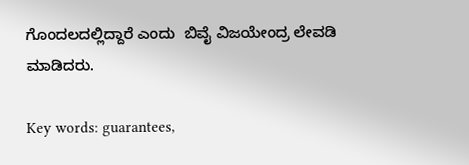ಗೊಂದಲದಲ್ಲಿದ್ದಾರೆ ಎಂದು  ಬಿವೈ ವಿಜಯೇಂದ್ರ ಲೇವಡಿ ಮಾಡಿದರು.

Key words: guarantees,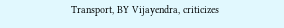Transport, BY Vijayendra, criticizes